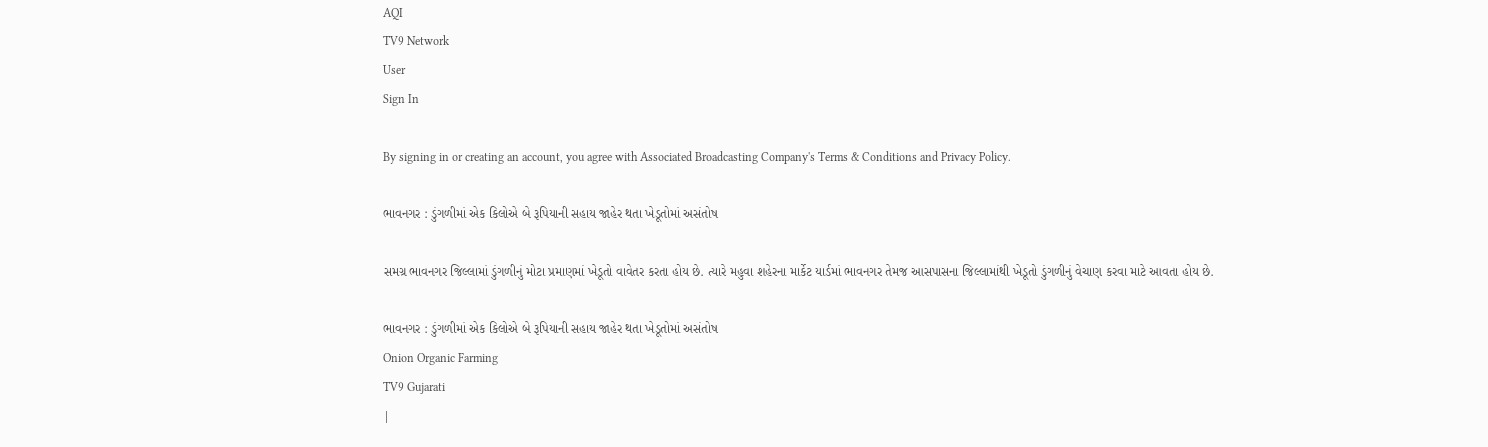AQI
TV9 Network
User
Sign In

By signing in or creating an account, you agree with Associated Broadcasting Company's Terms & Conditions and Privacy Policy.

ભાવનગર : ડુંગળીમાં એક કિલોએ બે રૂપિયાની સહાય જાહેર થતા ખેડૂતોમાં અસંતોષ

સમગ્ર ભાવનગર જિલ્લામાં ડુંગળીનું મોટા પ્રમાણમાં ખેડૂતો વાવેતર કરતા હોય છે. ત્યારે મહુવા શહેરના માર્કેટ યાર્ડમાં ભાવનગર તેમજ આસપાસના જિલ્લામાંથી ખેડૂતો ડુંગળીનું વેચાણ કરવા માટે આવતા હોય છે.

ભાવનગર : ડુંગળીમાં એક કિલોએ બે રૂપિયાની સહાય જાહેર થતા ખેડૂતોમાં અસંતોષ
Onion Organic Farming
TV9 Gujarati
|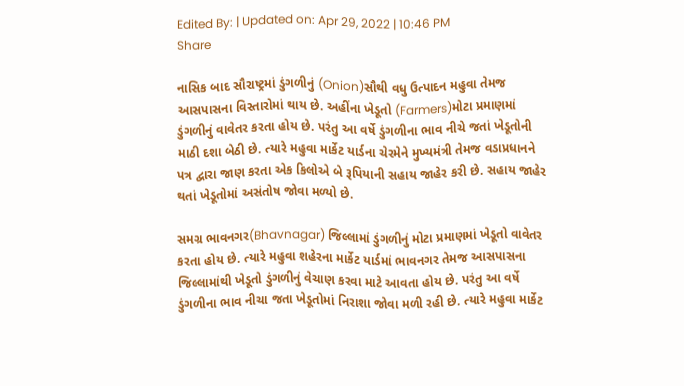Edited By: | Updated on: Apr 29, 2022 | 10:46 PM
Share

નાસિક બાદ સૌરાષ્ટ્રમાં ડુંગળીનું (Onion)સૌથી વધુ ઉત્પાદન મહુવા તેમજ આસપાસના વિસ્તારોમાં થાય છે. અહીંના ખેડૂતો (Farmers)મોટા પ્રમાણમાં ડુંગળીનું વાવેતર કરતા હોય છે. પરંતુ આ વર્ષે ડુંગળીના ભાવ નીચે જતાં ખેડૂતોની માઠી દશા બેઠી છે. ત્યારે મહુવા માર્કેટ યાર્ડના ચેરમેને મુખ્યમંત્રી તેમજ વડાપ્રધાનને પત્ર દ્વારા જાણ કરતા એક કિલોએ બે રૂપિયાની સહાય જાહેર કરી છે. સહાય જાહેર થતાં ખેડૂતોમાં અસંતોષ જોવા મળ્યો છે.

સમગ્ર ભાવનગર(Bhavnagar) જિલ્લામાં ડુંગળીનું મોટા પ્રમાણમાં ખેડૂતો વાવેતર કરતા હોય છે. ત્યારે મહુવા શહેરના માર્કેટ યાર્ડમાં ભાવનગર તેમજ આસપાસના જિલ્લામાંથી ખેડૂતો ડુંગળીનું વેચાણ કરવા માટે આવતા હોય છે. પરંતુ આ વર્ષે ડુંગળીના ભાવ નીચા જતા ખેડૂતોમાં નિરાશા જોવા મળી રહી છે. ત્યારે મહુવા માર્કેટ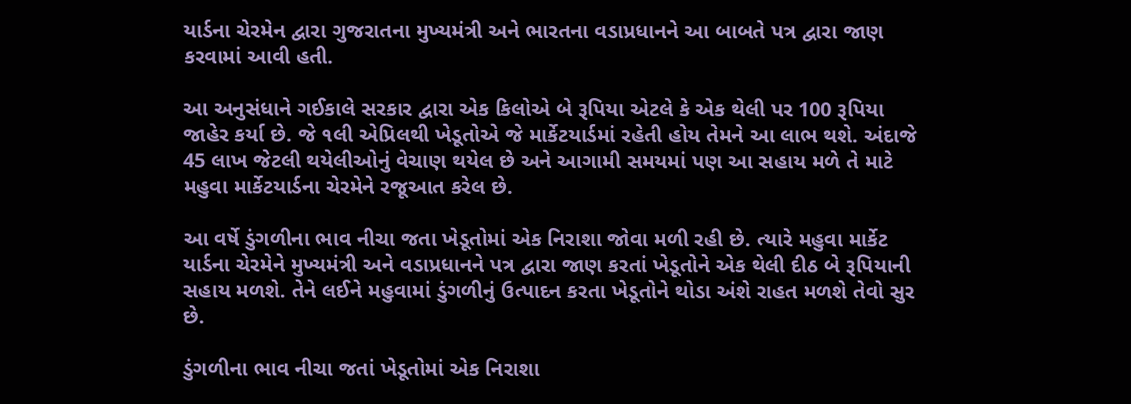યાર્ડના ચેરમેન દ્વારા ગુજરાતના મુખ્યમંત્રી અને ભારતના વડાપ્રધાનને આ બાબતે પત્ર દ્વારા જાણ કરવામાં આવી હતી.

આ અનુસંધાને ગઈકાલે સરકાર દ્વારા એક કિલોએ બે રૂપિયા એટલે કે એક થેલી પર 100 રૂપિયા જાહેર કર્યા છે. જે ૧લી એપ્રિલથી ખેડૂતોએ જે માર્કેટયાર્ડમાં રહેતી હોય તેમને આ લાભ થશે. અંદાજે 45 લાખ જેટલી થયેલીઓનું વેચાણ થયેલ છે અને આગામી સમયમાં પણ આ સહાય મળે તે માટે મહુવા માર્કેટયાર્ડના ચેરમેને રજૂઆત કરેલ છે.

આ વર્ષે ડુંગળીના ભાવ નીચા જતા ખેડૂતોમાં એક નિરાશા જોવા મળી રહી છે. ત્યારે મહુવા માર્કેટ યાર્ડના ચેરમેને મુખ્યમંત્રી અને વડાપ્રધાનને પત્ર દ્વારા જાણ કરતાં ખેડૂતોને એક થેલી દીઠ બે રૂપિયાની સહાય મળશે. તેને લઈને મહુવામાં ડુંગળીનું ઉત્પાદન કરતા ખેડૂતોને થોડા અંશે રાહત મળશે તેવો સુર છે.

ડુંગળીના ભાવ નીચા જતાં ખેડૂતોમાં એક નિરાશા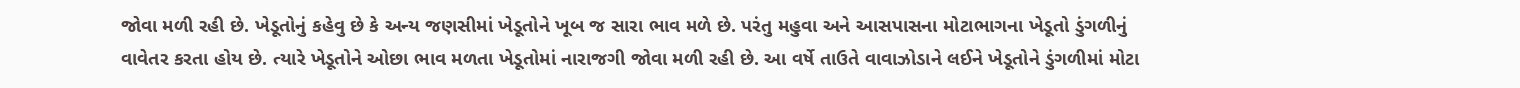જોવા મળી રહી છે. ખેડૂતોનું કહેવુ છે કે અન્ય જણસીમાં ખેડૂતોને ખૂબ જ સારા ભાવ મળે છે. પરંતુ મહુવા અને આસપાસના મોટાભાગના ખેડૂતો ડુંગળીનું વાવેતર કરતા હોય છે. ત્યારે ખેડૂતોને ઓછા ભાવ મળતા ખેડૂતોમાં નારાજગી જોવા મળી રહી છે. આ વર્ષે તાઉતે વાવાઝોડાને લઈને ખેડૂતોને ડુંગળીમાં મોટા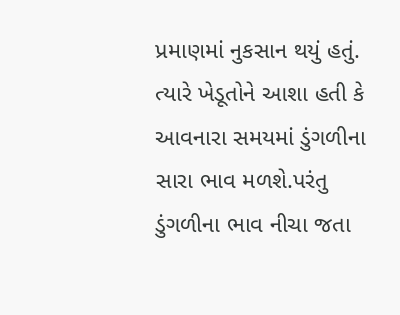પ્રમાણમાં નુકસાન થયું હતું. ત્યારે ખેડૂતોને આશા હતી કે આવનારા સમયમાં ડુંગળીના સારા ભાવ મળશે.પરંતુ ડુંગળીના ભાવ નીચા જતા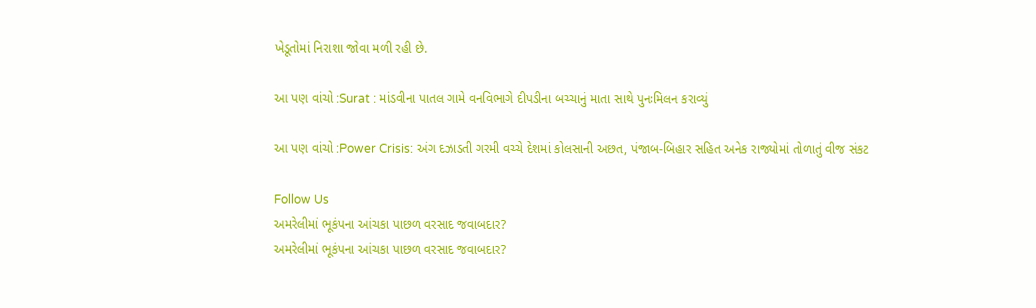ખેડૂતોમાં નિરાશા જોવા મળી રહી છે.

આ પણ વાંચો :Surat : માંડવીના પાતલ ગામે વનવિભાગે દીપડીના બચ્ચાનું માતા સાથે પુનઃમિલન કરાવ્યું

આ પણ વાંચો :Power Crisis: અંગ દઝાડતી ગરમી વચ્ચે દેશમાં કોલસાની અછત, પંજાબ-બિહાર સહિત અનેક રાજ્યોમાં તોળાતું વીજ સંકટ

Follow Us
અમરેલીમાં ભૂકંપના આંચકા પાછળ વરસાદ જવાબદાર?
અમરેલીમાં ભૂકંપના આંચકા પાછળ વરસાદ જવાબદાર?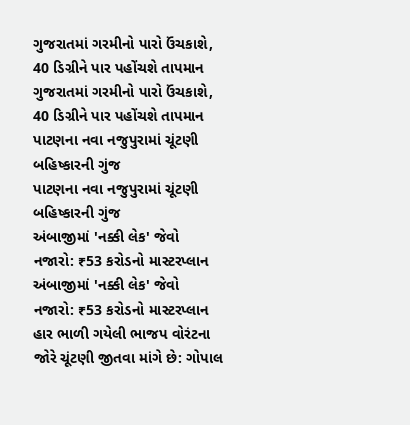ગુજરાતમાં ગરમીનો પારો ઉંચકાશે, 40 ડિગ્રીને પાર પહોંચશે તાપમાન
ગુજરાતમાં ગરમીનો પારો ઉંચકાશે, 40 ડિગ્રીને પાર પહોંચશે તાપમાન
પાટણના નવા નજુપુરામાં ચૂંટણી બહિષ્કારની ગુંજ
પાટણના નવા નજુપુરામાં ચૂંટણી બહિષ્કારની ગુંજ
અંબાજીમાં 'નક્કી લેક' જેવો નજારો: ₹53 કરોડનો માસ્ટરપ્લાન
અંબાજીમાં 'નક્કી લેક' જેવો નજારો: ₹53 કરોડનો માસ્ટરપ્લાન
હાર ભાળી ગયેલી ભાજપ વોરંટના જોરે ચૂંટણી જીતવા માંગે છે: ગોપાલ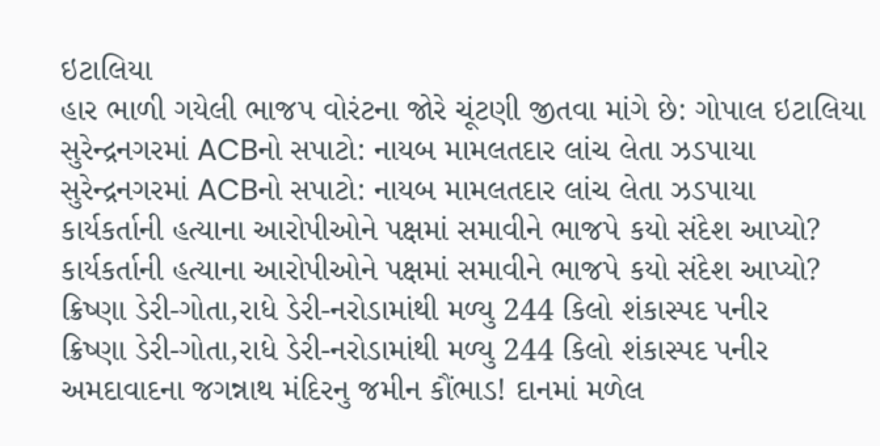ઇટાલિયા
હાર ભાળી ગયેલી ભાજપ વોરંટના જોરે ચૂંટણી જીતવા માંગે છે: ગોપાલ ઇટાલિયા
સુરેન્દ્રનગરમાં ACBનો સપાટો: નાયબ મામલતદાર લાંચ લેતા ઝડપાયા
સુરેન્દ્રનગરમાં ACBનો સપાટો: નાયબ મામલતદાર લાંચ લેતા ઝડપાયા
કાર્યકર્તાની હત્યાના આરોપીઓને પક્ષમાં સમાવીને ભાજપે કયો સંદેશ આપ્યો?
કાર્યકર્તાની હત્યાના આરોપીઓને પક્ષમાં સમાવીને ભાજપે કયો સંદેશ આપ્યો?
ક્રિષ્ણા ડેરી-ગોતા,રાધે ડેરી-નરોડામાંથી મળ્યુ 244 કિલો શંકાસ્પદ પનીર
ક્રિષ્ણા ડેરી-ગોતા,રાધે ડેરી-નરોડામાંથી મળ્યુ 244 કિલો શંકાસ્પદ પનીર
અમદાવાદના જગન્નાથ મંદિરનુ જમીન કૌંભાડ! દાનમાં મળેલ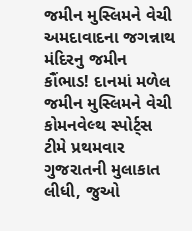જમીન મુસ્લિમને વેચી
અમદાવાદના જગન્નાથ મંદિરનુ જમીન કૌંભાડ! દાનમાં મળેલ જમીન મુસ્લિમને વેચી
કોમનવેલ્થ સ્પોર્ટ્સ ટીમે પ્રથમવાર ગુજરાતની મુલાકાત લીધી, જુઓ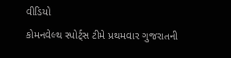વીડિયો
કોમનવેલ્થ સ્પોર્ટ્સ ટીમે પ્રથમવાર ગુજરાતની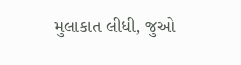મુલાકાત લીધી, જુઓ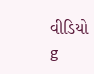વીડિયો
g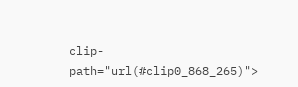clip-path="url(#clip0_868_265)">